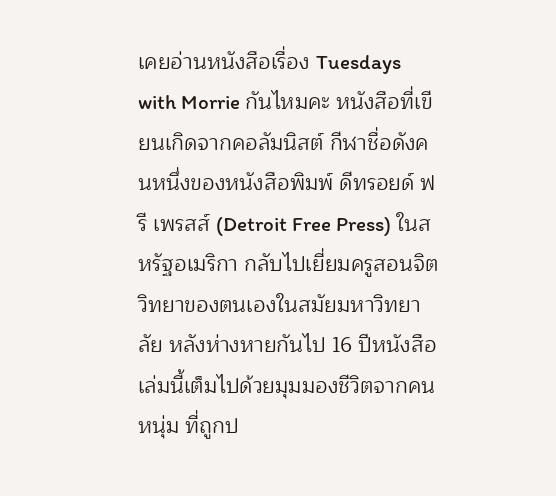เคยอ่านหนังสือเรื่อง Tuesdays with Morrie กันไหมคะ หนังสือที่เขียนเกิดจากคอลัมนิสต์ กีฬาชื่อดังคนหนึ่งของหนังสือพิมพ์ ดีทรอยด์ ฟรี เพรสส์ (Detroit Free Press) ในสหรัฐอเมริกา กลับไปเยี่ยมครูสอนจิตวิทยาของตนเองในสมัยมหาวิทยาลัย หลังห่างหายกันไป 16 ปีหนังสือเล่มนี้เต็มไปด้วยมุมมองชีวิตจากคนหนุ่ม ที่ถูกป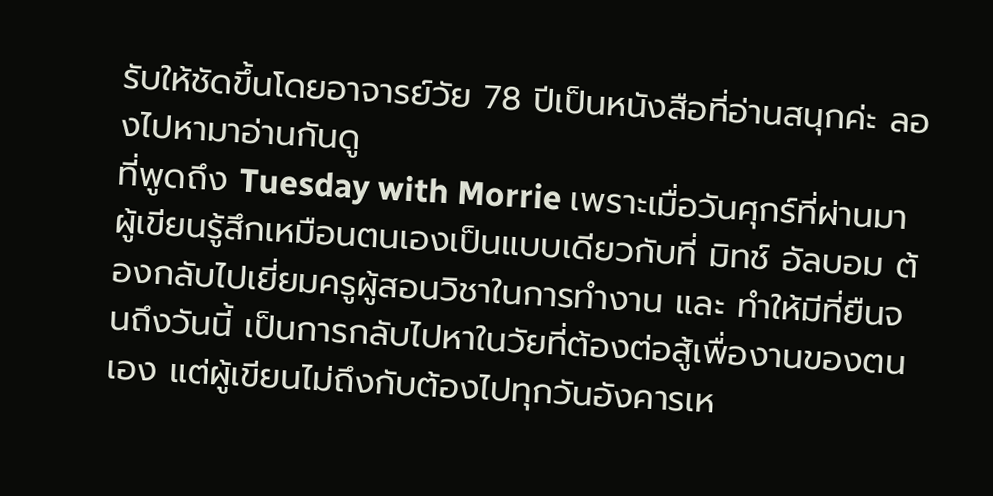รับให้ชัดขึ้นโดยอาจารย์วัย 78 ปีเป็นหนังสือที่อ่านสนุกค่ะ ลองไปหามาอ่านกันดู
ที่พูดถึง Tuesday with Morrie เพราะเมื่อวันศุกร์ที่ผ่านมา ผู้เขียนรู้สึกเหมือนตนเองเป็นแบบเดียวกับที่ มิทช์ อัลบอม ต้องกลับไปเยี่ยมครูผู้สอนวิชาในการทำงาน และ ทำให้มีที่ยืนจนถึงวันนี้ เป็นการกลับไปหาในวัยที่ต้องต่อสู้เพื่องานของตนเอง แต่ผู้เขียนไม่ถึงกับต้องไปทุกวันอังคารเห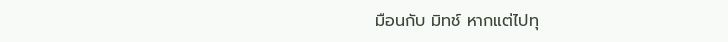มือนกับ มิทช์ หากแต่ไปทุ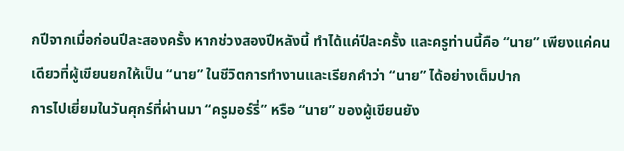กปีจากเมื่อก่อนปีละสองครั้ง หากช่วงสองปีหลังนี้ ทำได้แค่ปีละครั้ง และครูท่านนี้คือ “นาย” เพียงแค่คนเดียวที่ผู้เขียนยกให้เป็น “นาย” ในชีวิตการทำงานและเรียกคำว่า “นาย” ได้อย่างเต็มปาก
การไปเยี่ยมในวันศุกร์ที่ผ่านมา “ครูมอร์รี่” หรือ “นาย” ของผู้เขียนยัง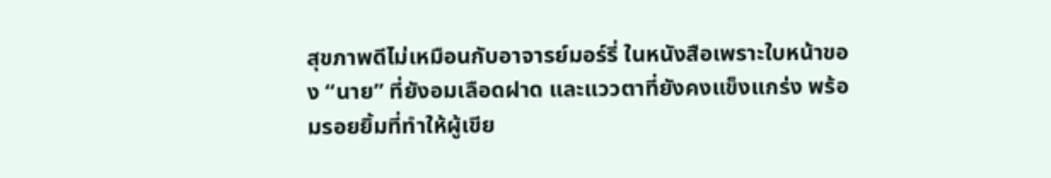สุขภาพดีไม่เหมือนกับอาจารย์มอร์รี่ ในหนังสือเพราะใบหน้าของ “นาย” ที่ยังอมเลือดฝาด และแววตาที่ยังคงแข็งแกร่ง พร้อมรอยยิ้มที่ทำให้ผู้เขีย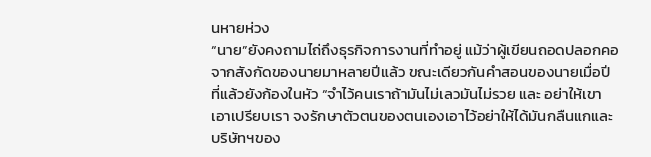นหายห่วง
“นาย”ยังคงถามไถ่ถึงธุรกิจการงานที่ทำอยู่ แม้ว่าผู้เขียนถอดปลอกคอจากสังกัดของนายมาหลายปีแล้ว ขณะเดียวกันคำสอนของนายเมื่อปีที่แล้วยังก้องในหัว “จำไว้คนเราถ้ามันไม่เลวมันไม่รวย และ อย่าให้เขาเอาเปรียบเรา จงรักษาตัวตนของตนเองเอาไว้อย่าให้ได้มันกลืนแกและบริษัทฯของ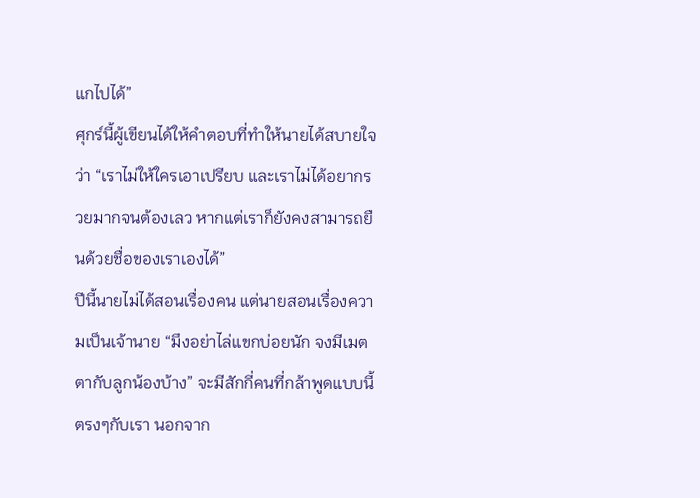แกไปได้”
ศุกร์นี้ผู้เขียนได้ให้คำตอบที่ทำให้นายได้สบายใจว่า “เราไม่ให้ใครเอาเปรียบ และเราไม่ได้อยากรวยมากจนต้องเลว หากแต่เราก็ยังคงสามารถยืนด้วยชื่อของเราเองได้”
ปีนี้นายไม่ได้สอนเรื่องคน แต่นายสอนเรื่องความเป็นเจ้านาย “มึงอย่าไล่แขกบ่อยนัก จงมีเมตตากับลูกน้องบ้าง” จะมีสักกี่คนที่กล้าพูดแบบนี้ตรงๆกับเรา นอกจาก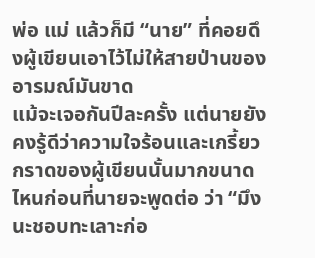พ่อ แม่ แล้วก็มี “นาย” ที่คอยดึงผู้เขียนเอาไว้ไม่ให้สายป่านของอารมณ์มันขาด
แม้จะเจอกันปีละครั้ง แต่นายยังคงรู้ดีว่าความใจร้อนและเกรี้ยวกราดของผู้เขียนนั้นมากขนาดไหนก่อนที่นายจะพูดต่อ ว่า “มึงนะชอบทะเลาะก่อ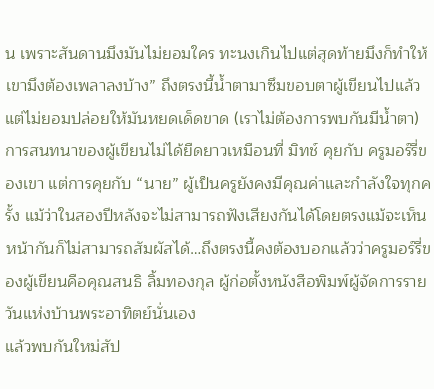น เพราะสันดานมึงมันไม่ยอมใคร ทะนงเกินไปแต่สุดท้ายมึงก็ทำให้เขามึงต้องเพลาลงบ้าง” ถึงตรงนี้น้ำตามาซึมขอบตาผู้เขียนไปแล้ว แต่ไม่ยอมปล่อยให้มันหยดเด็ดขาด (เราไม่ต้องการพบกันมีน้ำตา)
การสนทนาของผู้เขียนไม่ได้ยืดยาวเหมือนที่ มิทช์ คุยกับ ครูมอร์รี่ของเขา แต่การคุยกับ “นาย” ผู้เป็นครูยังคงมีคุณค่าและกำลังใจทุกครั้ง แม้ว่าในสองปีหลังจะไม่สามารถฟังเสียงกันได้โดยตรงแม้จะเห็นหน้ากันก็ไม่สามารถสัมผัสได้…ถึงตรงนี้คงต้องบอกแล้วว่าครูมอร์รี่ของผู้เขียนคือคุณสนธิ ลิ้มทองกุล ผู้ก่อตั้งหนังสือพิมพ์ผู้จัดการรายวันแห่งบ้านพระอาทิตย์นั่นเอง
แล้วพบกันใหม่สัป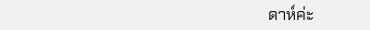ดาห์ค่ะ